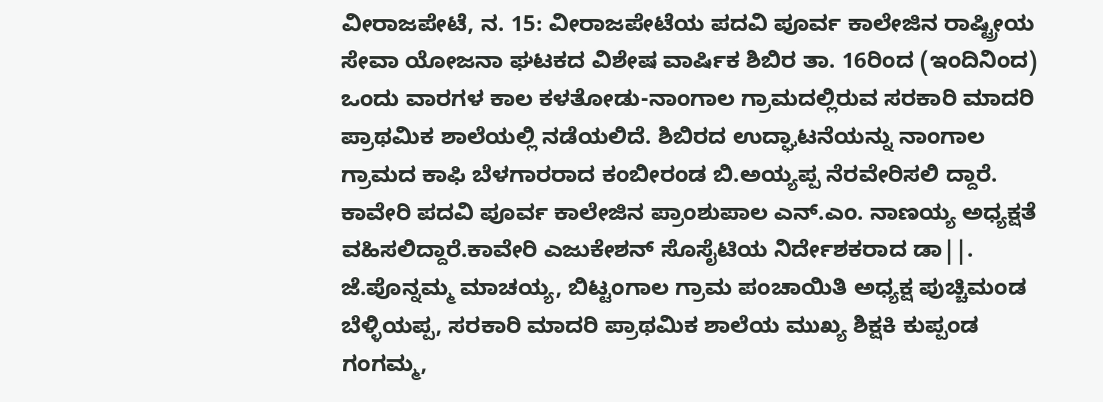ವೀರಾಜಪೇಟೆ, ನ. 15: ವೀರಾಜಪೇಟೆಯ ಪದವಿ ಪೂರ್ವ ಕಾಲೇಜಿನ ರಾಷ್ಟ್ರೀಯ ಸೇವಾ ಯೋಜನಾ ಘಟಕದ ವಿಶೇಷ ವಾರ್ಷಿಕ ಶಿಬಿರ ತಾ. 16ರಿಂದ (ಇಂದಿನಿಂದ) ಒಂದು ವಾರಗಳ ಕಾಲ ಕಳತೋಡು-ನಾಂಗಾಲ ಗ್ರಾಮದಲ್ಲಿರುವ ಸರಕಾರಿ ಮಾದರಿ ಪ್ರಾಥಮಿಕ ಶಾಲೆಯಲ್ಲಿ ನಡೆಯಲಿದೆ. ಶಿಬಿರದ ಉದ್ಘಾಟನೆಯನ್ನು ನಾಂಗಾಲ ಗ್ರಾಮದ ಕಾಫಿ ಬೆಳಗಾರರಾದ ಕಂಬೀರಂಡ ಬಿ.ಅಯ್ಯಪ್ಪ ನೆರವೇರಿಸಲಿ ದ್ದಾರೆ. ಕಾವೇರಿ ಪದವಿ ಪೂರ್ವ ಕಾಲೇಜಿನ ಪ್ರಾಂಶುಪಾಲ ಎನ್.ಎಂ. ನಾಣಯ್ಯ ಅಧ್ಯಕ್ಷತೆ ವಹಿಸಲಿದ್ದಾರೆ.ಕಾವೇರಿ ಎಜುಕೇಶನ್ ಸೊಸೈಟಿಯ ನಿರ್ದೇಶಕರಾದ ಡಾ||. ಜೆ.ಪೊನ್ನಮ್ಮ ಮಾಚಯ್ಯ, ಬಿಟ್ಟಂಗಾಲ ಗ್ರಾಮ ಪಂಚಾಯಿತಿ ಅಧ್ಯಕ್ಷ ಪುಚ್ಚಿಮಂಡ ಬೆಳ್ಳಿಯಪ್ಪ, ಸರಕಾರಿ ಮಾದರಿ ಪ್ರಾಥಮಿಕ ಶಾಲೆಯ ಮುಖ್ಯ ಶಿಕ್ಷಕಿ ಕುಪ್ಪಂಡ ಗಂಗಮ್ಮ,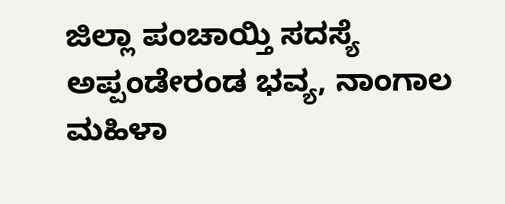ಜಿಲ್ಲಾ ಪಂಚಾಯ್ತಿ ಸದಸ್ಯೆ ಅಪ್ಪಂಡೇರಂಡ ಭವ್ಯ, ನಾಂಗಾಲ ಮಹಿಳಾ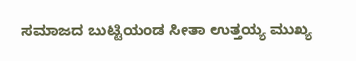ಸಮಾಜದ ಬುಟ್ಟಿಯಂಡ ಸೀತಾ ಉತ್ತಯ್ಯ ಮುಖ್ಯ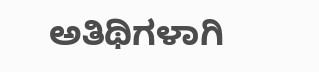ಅತಿಥಿಗಳಾಗಿ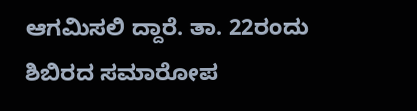ಆಗಮಿಸಲಿ ದ್ದಾರೆ. ತಾ. 22ರಂದು ಶಿಬಿರದ ಸಮಾರೋಪ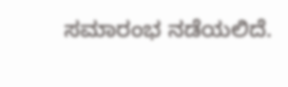ಸಮಾರಂಭ ನಡೆಯಲಿದೆ.